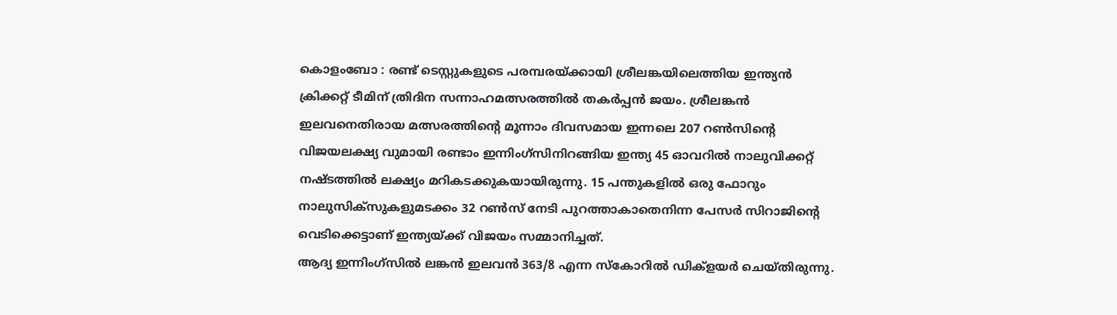കൊളംബോ : രണ്ട് ടെസ്റ്റുകളുടെ പരമ്പരയ്ക്കായി ശ്രീലങ്കയിലെത്തിയ ഇന്ത്യൻ ക്രിക്കറ്റ് ടീമിന് ത്രിദിന സന്നാഹമത്സരത്തിൽ തകർപ്പൻ ജയം. ശ്രീലങ്കൻ ഇലവനെതിരായ മത്സരത്തിന്റെ മൂന്നാം ദിവസമായ ഇന്നലെ 207 റൺസിന്റെ വിജയലക്ഷ്യ വുമായി രണ്ടാം ഇന്നിംഗ്സിനിറങ്ങിയ ഇന്ത്യ 45 ഓവറിൽ നാലുവിക്കറ്റ് നഷ്ടത്തിൽ ലക്ഷ്യം മറികടക്കുകയായിരുന്നു. 15 പന്തുകളിൽ ഒരു ഫോറും നാലുസിക്സുകളുമടക്കം 32 റൺസ് നേടി പുറത്താകാതെനിന്ന പേസർ സിറാജിന്റെ വെടിക്കെട്ടാണ് ഇന്ത്യയ്ക്ക് വിജയം സമ്മാനിച്ചത്.
ആദ്യ ഇന്നിംഗ്സിൽ ലങ്കൻ ഇലവൻ 363/8 എന്ന സ്കോറിൽ ഡിക്ളയർ ചെയ്തിരുന്നു.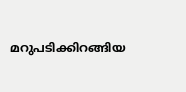മറുപടിക്കിറങ്ങിയ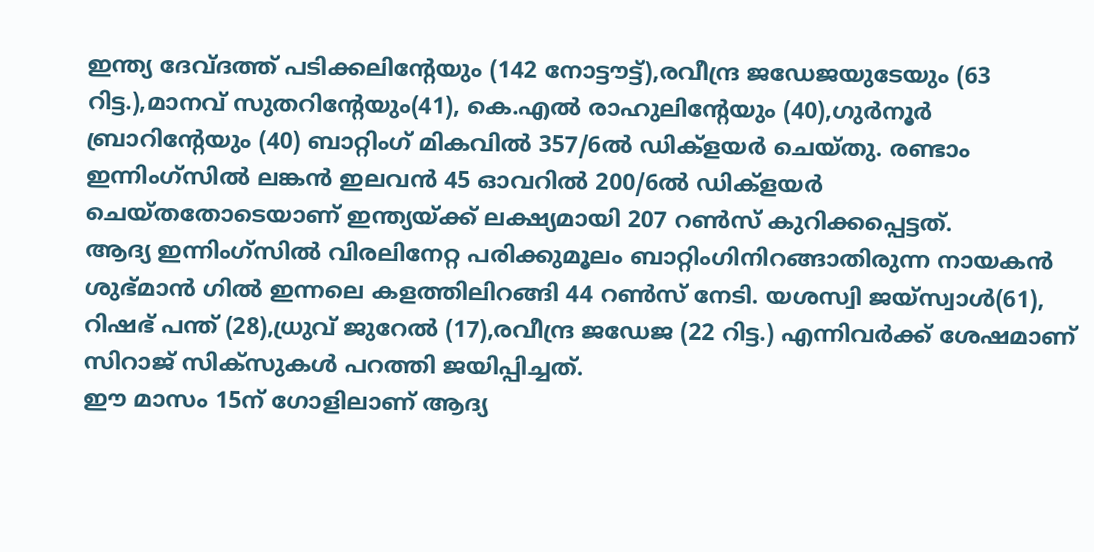ഇന്ത്യ ദേവ്ദത്ത് പടിക്കലിന്റേയും (142 നോട്ടൗട്ട്),രവീന്ദ്ര ജഡേജയുടേയും (63 റിട്ട.),മാനവ് സുതറിന്റേയും(41), കെ.എൽ രാഹുലിന്റേയും (40),ഗുർനൂർ ബ്രാറിന്റേയും (40) ബാറ്റിംഗ് മികവിൽ 357/6ൽ ഡിക്ളയർ ചെയ്തു. രണ്ടാം ഇന്നിംഗ്സിൽ ലങ്കൻ ഇലവൻ 45 ഓവറിൽ 200/6ൽ ഡിക്ളയർ ചെയ്തതോടെയാണ് ഇന്ത്യയ്ക്ക് ലക്ഷ്യമായി 207 റൺസ് കുറിക്കപ്പെട്ടത്.
ആദ്യ ഇന്നിംഗ്സിൽ വിരലിനേറ്റ പരിക്കുമൂലം ബാറ്റിംഗിനിറങ്ങാതിരുന്ന നായകൻ ശുഭ്മാൻ ഗിൽ ഇന്നലെ കളത്തിലിറങ്ങി 44 റൺസ് നേടി. യശസ്വി ജയ്സ്വാൾ(61), റിഷഭ് പന്ത് (28),ധ്രുവ് ജുറേൽ (17),രവീന്ദ്ര ജഡേജ (22 റിട്ട.) എന്നിവർക്ക് ശേഷമാണ് സിറാജ് സിക്സുകൾ പറത്തി ജയിപ്പിച്ചത്.
ഈ മാസം 15ന് ഗോളിലാണ് ആദ്യ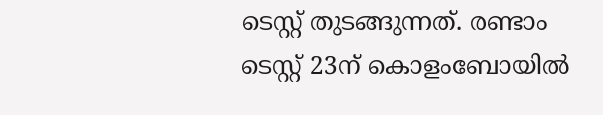ടെസ്റ്റ് തുടങ്ങുന്നത്. രണ്ടാം ടെസ്റ്റ് 23ന് കൊളംബോയിൽ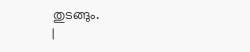തുടങ്ങും.
|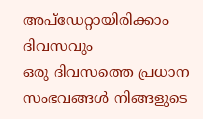അപ്ഡേറ്റായിരിക്കാം ദിവസവും
ഒരു ദിവസത്തെ പ്രധാന സംഭവങ്ങൾ നിങ്ങളുടെ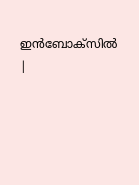ഇൻബോക്സിൽ |